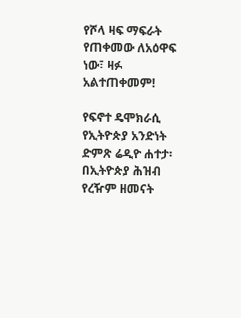የሾላ ዛፍ ማፍራት የጠቀመው ለአዕዋፍ ነው፣ ዛፉ አልተጠቀመም!

የፍኖተ ዴሞክራሲ የኢትዮጵያ አንድነት ድምጽ ሬዲዮ ሐተታ፡ በኢትዮጵያ ሕዝብ የረዥም ዘመናት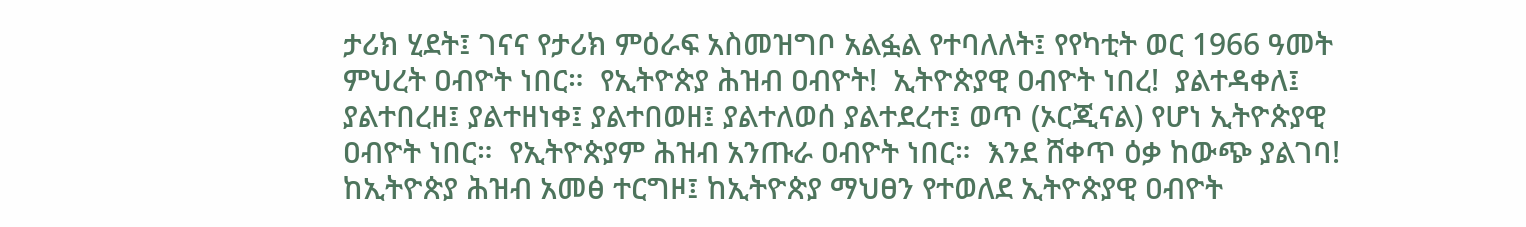ታሪክ ሂደት፤ ገናና የታሪክ ምዕራፍ አስመዝግቦ አልፏል የተባለለት፤ የየካቲት ወር 1966 ዓመት ምህረት ዐብዮት ነበር።  የኢትዮጵያ ሕዝብ ዐብዮት!  ኢትዮጵያዊ ዐብዮት ነበረ!  ያልተዳቀለ፤ ያልተበረዘ፤ ያልተዘነቀ፤ ያልተበወዘ፤ ያልተለወሰ ያልተደረተ፤ ወጥ (ኦርጂናል) የሆነ ኢትዮጵያዊ ዐብዮት ነበር።  የኢትዮጵያም ሕዝብ አንጡራ ዐብዮት ነበር።  እንደ ሸቀጥ ዕቃ ከውጭ ያልገባ! ከኢትዮጵያ ሕዝብ አመፅ ተርግዞ፤ ከኢትዮጵያ ማህፀን የተወለደ ኢትዮጵያዊ ዐብዮት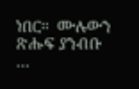ነበር።  ሙሉውን ጽሑፍ ያንብቡ …